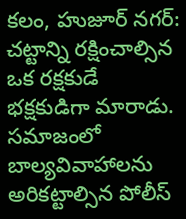కలం, హుజూర్ నగర్: చట్టాన్ని రక్షించాల్సిన ఒక రక్షకుడే భక్షకుడిగా మారాడు. సమాజంలో బాల్యవివాహాలను అరికట్టాల్సిన పోలీస్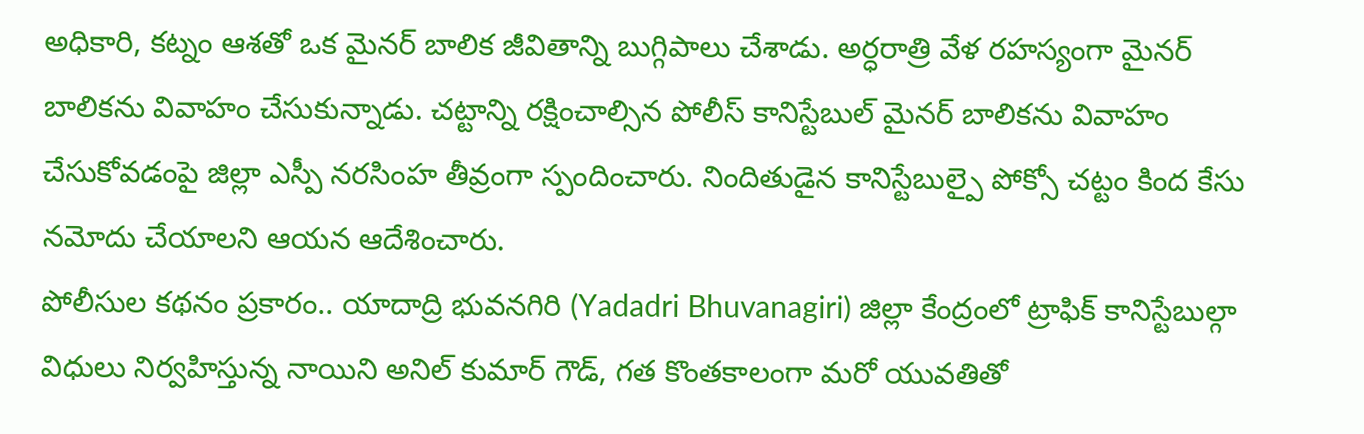అధికారి, కట్నం ఆశతో ఒక మైనర్ బాలిక జీవితాన్ని బుగ్గిపాలు చేశాడు. అర్ధరాత్రి వేళ రహస్యంగా మైనర్ బాలికను వివాహం చేసుకున్నాడు. చట్టాన్ని రక్షించాల్సిన పోలీస్ కానిస్టేబుల్ మైనర్ బాలికను వివాహం చేసుకోవడంపై జిల్లా ఎస్పీ నరసింహ తీవ్రంగా స్పందించారు. నిందితుడైన కానిస్టేబుల్పై పోక్సో చట్టం కింద కేసు నమోదు చేయాలని ఆయన ఆదేశించారు.
పోలీసుల కథనం ప్రకారం.. యాదాద్రి భువనగిరి (Yadadri Bhuvanagiri) జిల్లా కేంద్రంలో ట్రాఫిక్ కానిస్టేబుల్గా విధులు నిర్వహిస్తున్న నాయిని అనిల్ కుమార్ గౌడ్, గత కొంతకాలంగా మరో యువతితో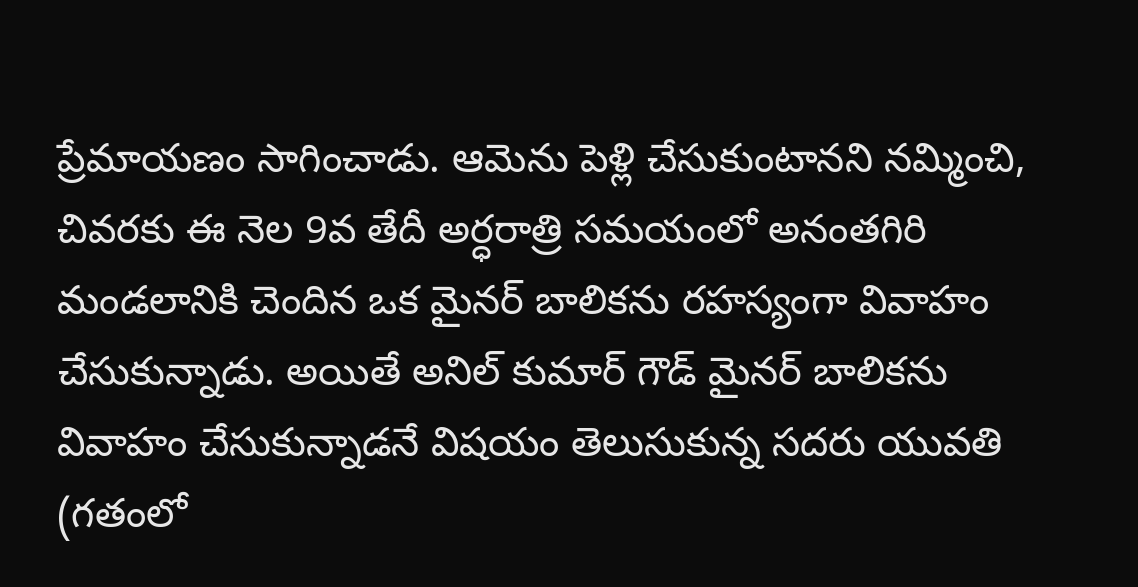ప్రేమాయణం సాగించాడు. ఆమెను పెళ్లి చేసుకుంటానని నమ్మించి, చివరకు ఈ నెల 9వ తేదీ అర్ధరాత్రి సమయంలో అనంతగిరి మండలానికి చెందిన ఒక మైనర్ బాలికను రహస్యంగా వివాహం చేసుకున్నాడు. అయితే అనిల్ కుమార్ గౌడ్ మైనర్ బాలికను వివాహం చేసుకున్నాడనే విషయం తెలుసుకున్న సదరు యువతి (గతంలో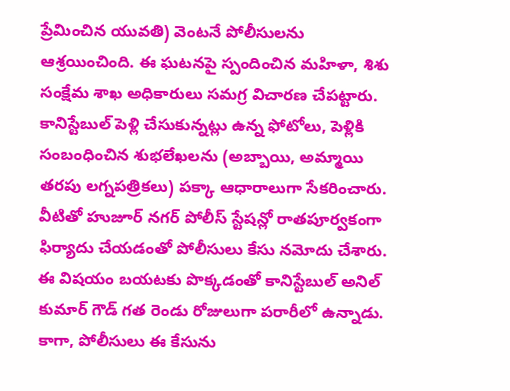ప్రేమించిన యువతి) వెంటనే పోలీసులను ఆశ్రయించింది. ఈ ఘటనపై స్పందించిన మహిళా, శిశు సంక్షేమ శాఖ అధికారులు సమగ్ర విచారణ చేపట్టారు. కానిస్టేబుల్ పెళ్లి చేసుకున్నట్లు ఉన్న ఫోటోలు, పెళ్లికి సంబంధించిన శుభలేఖలను (అబ్బాయి, అమ్మాయి తరపు లగ్నపత్రికలు) పక్కా ఆధారాలుగా సేకరించారు.
వీటితో హుజూర్ నగర్ పోలీస్ స్టేషన్లో రాతపూర్వకంగా ఫిర్యాదు చేయడంతో పోలీసులు కేసు నమోదు చేశారు. ఈ విషయం బయటకు పొక్కడంతో కానిస్టేబుల్ అనిల్ కుమార్ గౌడ్ గత రెండు రోజులుగా పరారీలో ఉన్నాడు. కాగా, పోలీసులు ఈ కేసును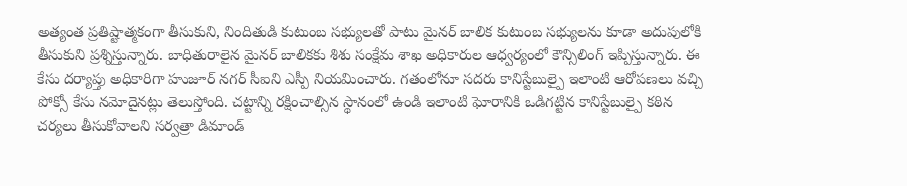అత్యంత ప్రతిష్టాత్మకంగా తీసుకుని, నిందితుడి కుటుంబ సభ్యులతో పాటు మైనర్ బాలిక కుటుంబ సభ్యులను కూడా అదుపులోకి తీసుకుని ప్రశ్నిస్తున్నారు. బాధితురాలైన మైనర్ బాలికకు శిశు సంక్షేమ శాఖ అధికారుల ఆధ్వర్యంలో కౌన్సిలింగ్ ఇప్పిస్తున్నారు. ఈ కేసు దర్యాప్తు అధికారిగా హుజూర్ నగర్ సీఐని ఎస్పీ నియమించారు. గతంలోనూ సదరు కానిస్టేబుల్పై ఇలాంటి ఆరోపణలు వచ్చి పోక్సో కేసు నమోదైనట్లు తెలుస్తోంది. చట్టాన్ని రక్షించాల్సిన స్థానంలో ఉండి ఇలాంటి ఘోరానికి ఒడిగట్టిన కానిస్టేబుల్పై కఠిన చర్యలు తీసుకోవాలని సర్వత్రా డిమాండ్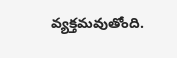వ్యక్తమవుతోంది.